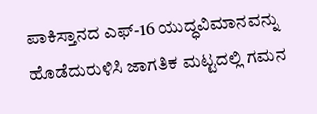ಪಾಕಿಸ್ತಾನದ ಎಫ್-16 ಯುದ್ಧವಿಮಾನವನ್ನು ಹೊಡೆದುರುಳಿಸಿ ಜಾಗತಿಕ ಮಟ್ಟದಲ್ಲಿ ಗಮನ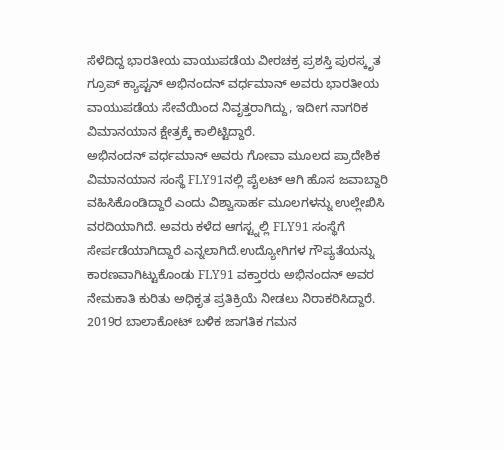ಸೆಳೆದಿದ್ದ ಭಾರತೀಯ ವಾಯುಪಡೆಯ ವೀರಚಕ್ರ ಪ್ರಶಸ್ತಿ ಪುರಸ್ಕೃತ ಗ್ರೂಪ್ ಕ್ಯಾಪ್ಟನ್ ಅಭಿನಂದನ್ ವರ್ಧಮಾನ್ ಅವರು ಭಾರತೀಯ ವಾಯುಪಡೆಯ ಸೇವೆಯಿಂದ ನಿವೃತ್ತರಾಗಿದ್ದು, ಇದೀಗ ನಾಗರಿಕ ವಿಮಾನಯಾನ ಕ್ಷೇತ್ರಕ್ಕೆ ಕಾಲಿಟ್ಟಿದ್ದಾರೆ.
ಅಭಿನಂದನ್ ವರ್ಧಮಾನ್ ಅವರು ಗೋವಾ ಮೂಲದ ಪ್ರಾದೇಶಿಕ ವಿಮಾನಯಾನ ಸಂಸ್ಥೆ FLY91ನಲ್ಲಿ ಪೈಲಟ್ ಆಗಿ ಹೊಸ ಜವಾಬ್ದಾರಿ ವಹಿಸಿಕೊಂಡಿದ್ದಾರೆ ಎಂದು ವಿಶ್ವಾಸಾರ್ಹ ಮೂಲಗಳನ್ನು ಉಲ್ಲೇಖಿಸಿ ವರದಿಯಾಗಿದೆ. ಅವರು ಕಳೆದ ಆಗಸ್ಟ್ನಲ್ಲಿ FLY91 ಸಂಸ್ಥೆಗೆ ಸೇರ್ಪಡೆಯಾಗಿದ್ದಾರೆ ಎನ್ನಲಾಗಿದೆ.ಉದ್ಯೋಗಿಗಳ ಗೌಪ್ಯತೆಯನ್ನು ಕಾರಣವಾಗಿಟ್ಟುಕೊಂಡು FLY91 ವಕ್ತಾರರು ಅಭಿನಂದನ್ ಅವರ ನೇಮಕಾತಿ ಕುರಿತು ಅಧಿಕೃತ ಪ್ರತಿಕ್ರಿಯೆ ನೀಡಲು ನಿರಾಕರಿಸಿದ್ದಾರೆ.
2019ರ ಬಾಲಾಕೋಟ್ ಬಳಿಕ ಜಾಗತಿಕ ಗಮನ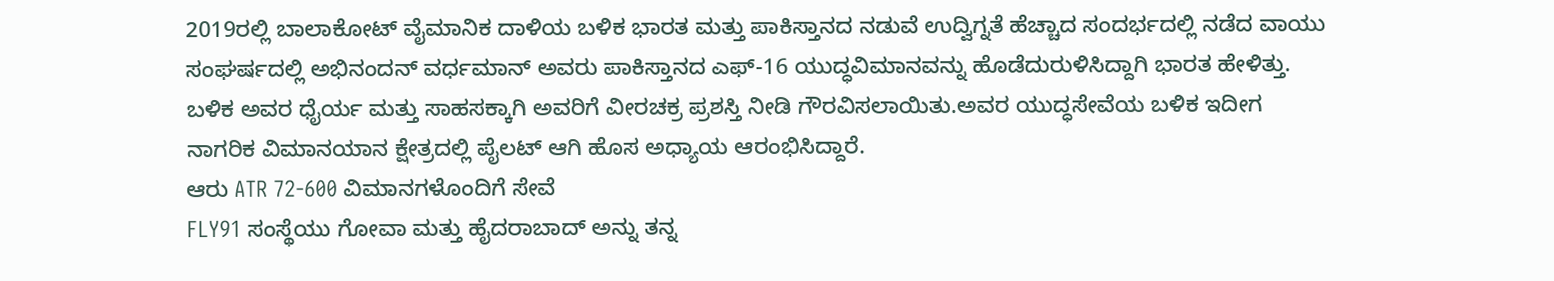2019ರಲ್ಲಿ ಬಾಲಾಕೋಟ್ ವೈಮಾನಿಕ ದಾಳಿಯ ಬಳಿಕ ಭಾರತ ಮತ್ತು ಪಾಕಿಸ್ತಾನದ ನಡುವೆ ಉದ್ವಿಗ್ನತೆ ಹೆಚ್ಚಾದ ಸಂದರ್ಭದಲ್ಲಿ ನಡೆದ ವಾಯು ಸಂಘರ್ಷದಲ್ಲಿ ಅಭಿನಂದನ್ ವರ್ಧಮಾನ್ ಅವರು ಪಾಕಿಸ್ತಾನದ ಎಫ್-16 ಯುದ್ಧವಿಮಾನವನ್ನು ಹೊಡೆದುರುಳಿಸಿದ್ದಾಗಿ ಭಾರತ ಹೇಳಿತ್ತು. ಬಳಿಕ ಅವರ ಧೈರ್ಯ ಮತ್ತು ಸಾಹಸಕ್ಕಾಗಿ ಅವರಿಗೆ ವೀರಚಕ್ರ ಪ್ರಶಸ್ತಿ ನೀಡಿ ಗೌರವಿಸಲಾಯಿತು.ಅವರ ಯುದ್ಧಸೇವೆಯ ಬಳಿಕ ಇದೀಗ ನಾಗರಿಕ ವಿಮಾನಯಾನ ಕ್ಷೇತ್ರದಲ್ಲಿ ಪೈಲಟ್ ಆಗಿ ಹೊಸ ಅಧ್ಯಾಯ ಆರಂಭಿಸಿದ್ದಾರೆ.
ಆರು ATR 72-600 ವಿಮಾನಗಳೊಂದಿಗೆ ಸೇವೆ
FLY91 ಸಂಸ್ಥೆಯು ಗೋವಾ ಮತ್ತು ಹೈದರಾಬಾದ್ ಅನ್ನು ತನ್ನ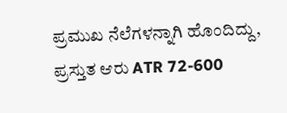ಪ್ರಮುಖ ನೆಲೆಗಳನ್ನಾಗಿ ಹೊಂದಿದ್ದು, ಪ್ರಸ್ತುತ ಆರು ATR 72-600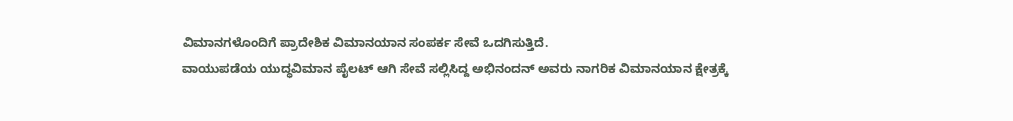ವಿಮಾನಗಳೊಂದಿಗೆ ಪ್ರಾದೇಶಿಕ ವಿಮಾನಯಾನ ಸಂಪರ್ಕ ಸೇವೆ ಒದಗಿಸುತ್ತಿದೆ.
ವಾಯುಪಡೆಯ ಯುದ್ಧವಿಮಾನ ಪೈಲಟ್ ಆಗಿ ಸೇವೆ ಸಲ್ಲಿಸಿದ್ದ ಅಭಿನಂದನ್ ಅವರು ನಾಗರಿಕ ವಿಮಾನಯಾನ ಕ್ಷೇತ್ರಕ್ಕೆ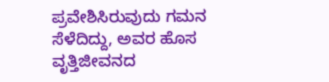ಪ್ರವೇಶಿಸಿರುವುದು ಗಮನ ಸೆಳೆದಿದ್ದು, ಅವರ ಹೊಸ ವೃತ್ತಿಜೀವನದ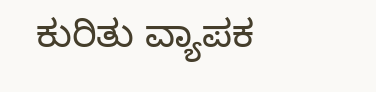ಕುರಿತು ವ್ಯಾಪಕ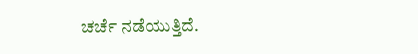ಚರ್ಚೆ ನಡೆಯುತ್ತಿದೆ.